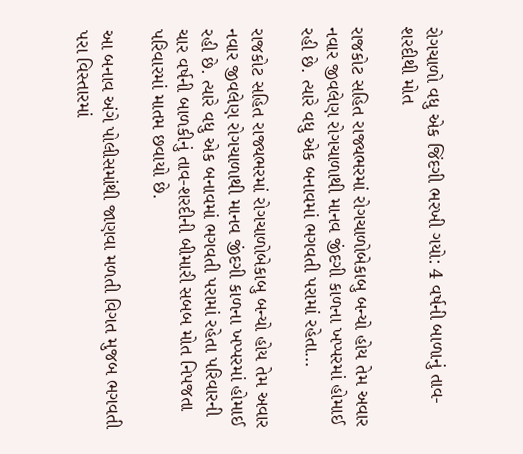રોગચાળો વધુ એક જિંદગી ભરખી ગયો: 4 વર્ષની બાળાનું તાવ-શરદીથી મોત

રાજકોટ સહિત રાજ્યભરમાં રોગચાળોબેકાબુ બન્યો હોય તેમ અવાર નવાર જીવલેણ રોગચાળાથી માનવ જીંદગી કાળના ખપ્પરમાં હોમાઈ રહી છે. ત્યારે વધુ એક બનાવમાં ભગવતી પરામાં રહેતા…

રાજકોટ સહિત રાજ્યભરમાં રોગચાળોબેકાબુ બન્યો હોય તેમ અવાર નવાર જીવલેણ રોગચાળાથી માનવ જીંદગી કાળના ખપ્પરમાં હોમાઈ રહી છે. ત્યારે વધુ એક બનાવમાં ભગવતી પરામાં રહેતા પરિવારની ચાર વર્ષની બાળકીનું તાવ-શરદીની બીમારી સબબ મોત નિપજતા પરિવારમાં માતમ છવાયો છે.

આ બનાવ અંગે પોલીસમાંથી જાણવા મળતી વિગત મુજબ ભગવતી પરા વિસ્તારમાં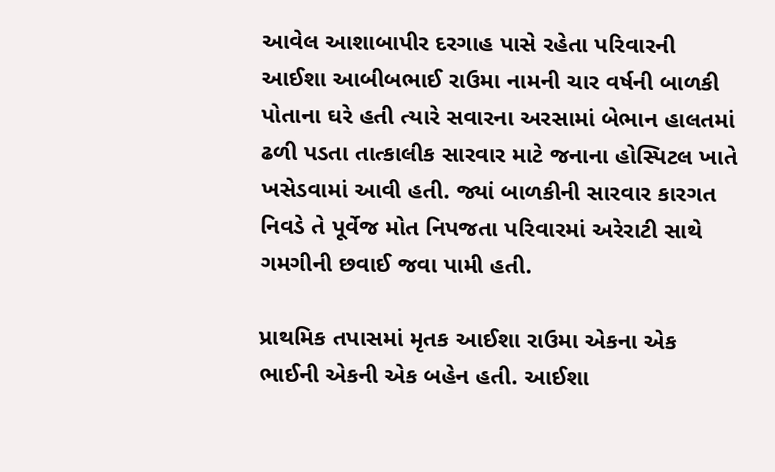આવેલ આશાબાપીર દરગાહ પાસે રહેતા પરિવારની આઈશા આબીબભાઈ રાઉમા નામની ચાર વર્ષની બાળકી પોતાના ઘરે હતી ત્યારે સવારના અરસામાં બેભાન હાલતમાં ઢળી પડતા તાત્કાલીક સારવાર માટે જનાના હોસ્પિટલ ખાતે ખસેડવામાં આવી હતી. જ્યાં બાળકીની સારવાર કારગત નિવડે તે પૂર્વેજ મોત નિપજતા પરિવારમાં અરેરાટી સાથે ગમગીની છવાઈ જવા પામી હતી.

પ્રાથમિક તપાસમાં મૃતક આઈશા રાઉમા એકના એક ભાઈની એકની એક બહેન હતી. આઈશા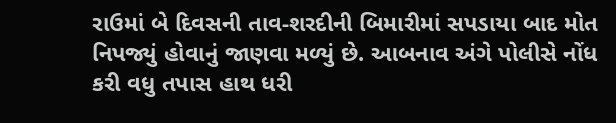રાઉમાં બે દિવસની તાવ-શરદીની બિમારીમાં સપડાયા બાદ મોત નિપજ્યું હોવાનું જાણવા મળ્યું છે. આબનાવ અંગે પોલીસે નોંધ કરી વધુ તપાસ હાથ ધરી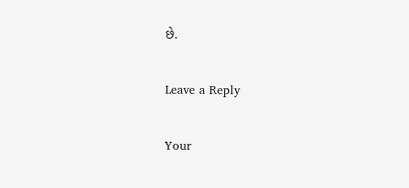છે.

Leave a Reply

Your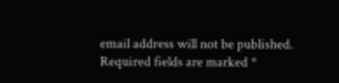email address will not be published. Required fields are marked *